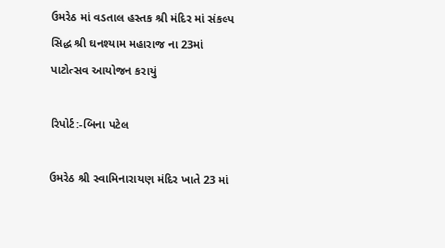ઉમરેઠ માં વડતાલ હસ્તક શ્રી મંદિર માં સંકલ્પ સિદ્ધ શ્રી ઘનશ્યામ મહારાજ ના 23માં પાટોત્સવ આયોજન કરાયું

રિપોર્ટ:-બિના પટેલ

ઉમરેઠ શ્રી સ્વામિનારાયણ મંદિર ખાતે 23 માં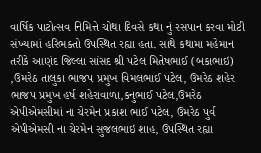વાર્ષિક પાટોત્સવ નિમિત્તે ચોથા દિવસે કથા નું રસપાન કરવા મોટી સંખ્યામાં હરિભક્તો ઉપસ્થિત રહ્યા હતા. સાથે કથામા મહેમાન તરીકે આણંદ જિલ્લા સાંસદ શ્રી પટેલ મિતેષભાઈ (બકાભાઇ) ,ઉમરેઠ તાલુકા ભાજપ પ્રમુખ વિમલભાઈ પટેલ, ઉમરેઠ શહેર ભાજપ પ્રમુખ હર્ષ શહેરાવાળા,કનુભાઈ પટેલ,ઉમરેઠ એપીએમસીમાં ના ચેરમેન પ્રકાશ ભાઈ પટેલ, ઉમરેઠ પુર્વ એપીએમસી ના ચેરમેન સુજલભાઇ શાહ, ઉપસ્થિત રહ્યા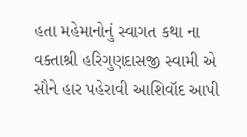હતા મહેમાનોનું સ્વાગત કથા ના વક્તાશ્રી હરિગુણદાસજી સ્વામી એ સૌને હાર પહેરાવી આશિવૉદ આપી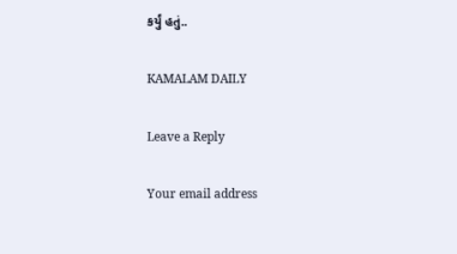કર્યું હતું..

KAMALAM DAILY

Leave a Reply

Your email address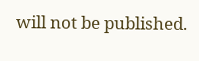will not be published.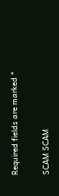Required fields are marked *

SCAM SCAM